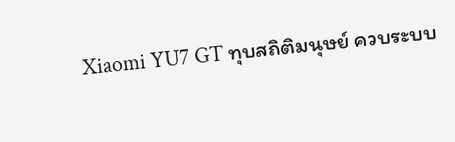Xiaomi YU7 GT ทุบสถิติมนุษย์ ควบระบบ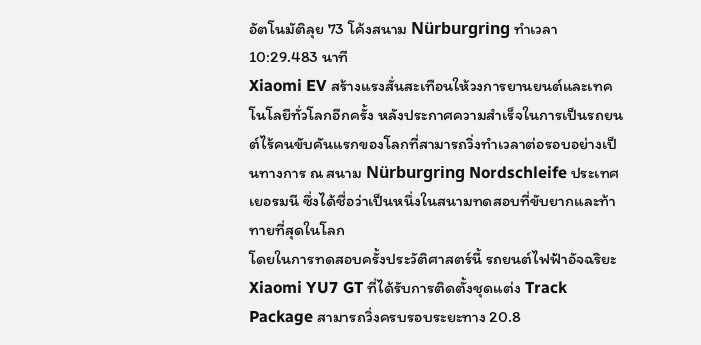อัตโนมัติลุย 73 โค้งสนาม Nürburgring ทำเวลา 10:29.483 นาที
Xiaomi EV สร้างแรงสั่นสะเทือนให้วงการยานยนต์และเทคโนโลยีทั่วโลกอีกครั้ง หลังประกาศความสำเร็จในการเป็นรถยนต์ไร้คนขับคันแรกของโลกที่สามารถวิ่งทำเวลาต่อรอบอย่างเป็นทางการ ณ สนาม Nürburgring Nordschleife ประเทศเยอรมนี ซึ่งได้ชื่อว่าเป็นหนึ่งในสนามทดสอบที่ขับยากและท้าทายที่สุดในโลก
โดยในการทดสอบครั้งประวัติศาสตร์นี้ รถยนต์ไฟฟ้าอัจฉริยะ Xiaomi YU7 GT ที่ได้รับการติดตั้งชุดแต่ง Track Package สามารถวิ่งครบรอบระยะทาง 20.8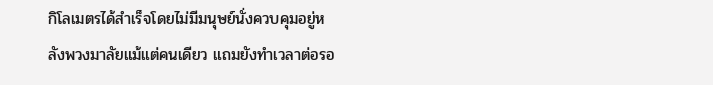กิโลเมตรได้สำเร็จโดยไม่มีมนุษย์นั่งควบคุมอยู่หลังพวงมาลัยแม้แต่คนเดียว แถมยังทำเวลาต่อรอ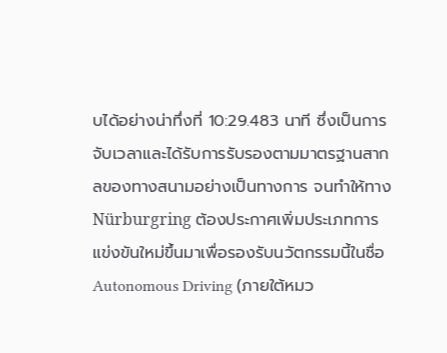บได้อย่างน่าทึ่งที่ 10:29.483 นาที ซึ่งเป็นการจับเวลาและได้รับการรับรองตามมาตรฐานสากลของทางสนามอย่างเป็นทางการ จนทำให้ทาง Nürburgring ต้องประกาศเพิ่มประเภทการแข่งขันใหม่ขึ้นมาเพื่อรองรับนวัตกรรมนี้ในชื่อ Autonomous Driving (ภายใต้หมว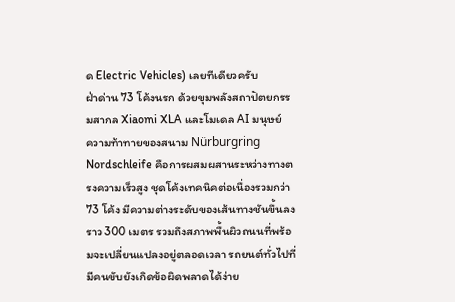ด Electric Vehicles) เลยทีเดียวครับ
ฝ่าด่าน 73 โค้งนรก ด้วยขุมพลังสถาปัตยกรรมสากล Xiaomi XLA และโมเดล AI มนุษย์
ความท้าทายของสนาม Nürburgring Nordschleife คือการผสมผสานระหว่างทางตรงความเร็วสูง ชุดโค้งเทคนิคต่อเนื่องรวมกว่า 73 โค้ง มีความต่างระดับของเส้นทางชันขึ้นลงราว 300 เมตร รวมถึงสภาพพื้นผิวถนนที่พร้อมจะเปลี่ยนแปลงอยู่ตลอดเวลา รถยนต์ทั่วไปที่มีคนขับยังเกิดข้อผิดพลาดได้ง่าย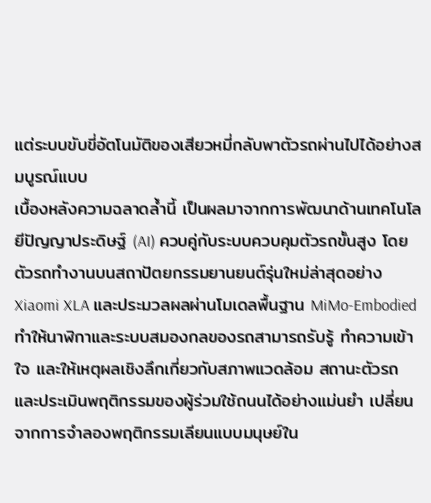แต่ระบบขับขี่อัตโนมัติของเสียวหมี่กลับพาตัวรถผ่านไปได้อย่างสมบูรณ์แบบ
เบื้องหลังความฉลาดล้ำนี้ เป็นผลมาจากการพัฒนาด้านเทคโนโลยีปัญญาประดิษฐ์ (AI) ควบคู่กับระบบควบคุมตัวรถขั้นสูง โดยตัวรถทำงานบนสถาปัตยกรรมยานยนต์รุ่นใหม่ล่าสุดอย่าง Xiaomi XLA และประมวลผลผ่านโมเดลพื้นฐาน MiMo-Embodied ทำให้นาฬิกาและระบบสมองกลของรถสามารถรับรู้ ทำความเข้าใจ และให้เหตุผลเชิงลึกเกี่ยวกับสภาพแวดล้อม สถานะตัวรถ และประเมินพฤติกรรมของผู้ร่วมใช้ถนนได้อย่างแม่นยำ เปลี่ยนจากการจำลองพฤติกรรมเลียนแบบมนุษย์ใน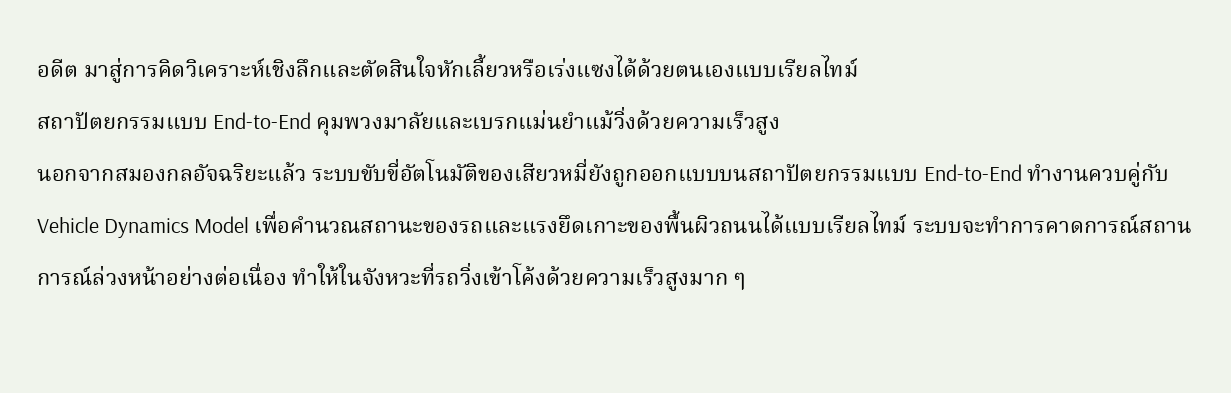อดีต มาสู่การคิดวิเคราะห์เชิงลึกและตัดสินใจหักเลี้ยวหรือเร่งแซงได้ด้วยตนเองแบบเรียลไทม์
สถาปัตยกรรมแบบ End-to-End คุมพวงมาลัยและเบรกแม่นยำแม้วิ่งด้วยความเร็วสูง
นอกจากสมองกลอัจฉริยะแล้ว ระบบขับขี่อัตโนมัติของเสียวหมี่ยังถูกออกแบบบนสถาปัตยกรรมแบบ End-to-End ทำงานควบคู่กับ Vehicle Dynamics Model เพื่อคำนวณสถานะของรถและแรงยึดเกาะของพื้นผิวถนนได้แบบเรียลไทม์ ระบบจะทำการคาดการณ์สถานการณ์ล่วงหน้าอย่างต่อเนื่อง ทำให้ในจังหวะที่รถวิ่งเข้าโค้งด้วยความเร็วสูงมาก ๆ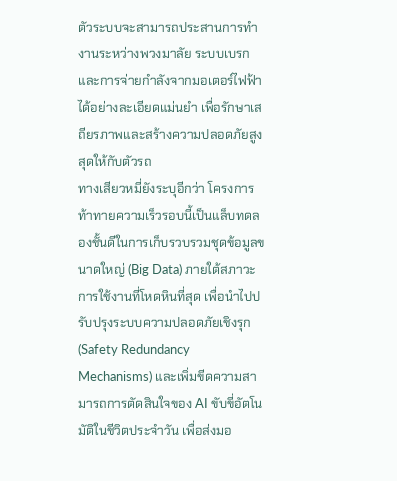ตัวระบบจะสามารถประสานการทำงานระหว่างพวงมาลัย ระบบเบรก และการจ่ายกำลังจากมอเตอร์ไฟฟ้าได้อย่างละเอียดแม่นยำ เพื่อรักษาเสถียรภาพและสร้างความปลอดภัยสูงสุดให้กับตัวรถ
ทางเสียวหมี่ยังระบุอีกว่า โครงการท้าทายความเร็วรอบนี้เป็นแล็บทดลองชั้นดีในการเก็บรวบรวมชุดข้อมูลขนาดใหญ่ (Big Data) ภายใต้สภาวะการใช้งานที่โหดหินที่สุด เพื่อนำไปปรับปรุงระบบความปลอดภัยเชิงรุก (Safety Redundancy Mechanisms) และเพิ่มขีดความสามารถการตัดสินใจของ AI ขับขี่อัตโนมัติในชีวิตประจำวัน เพื่อส่งมอ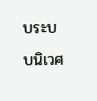บระบบนิเวศ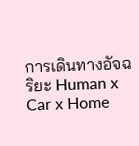การเดินทางอัจฉริยะ Human x Car x Home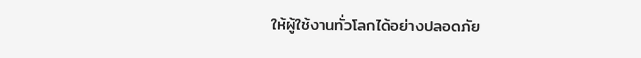ให้ผู้ใช้งานทั่วโลกได้อย่างปลอดภัย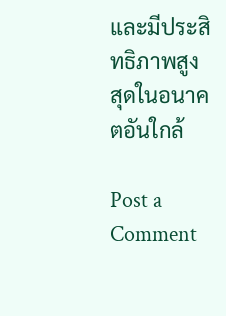และมีประสิทธิภาพสูงสุดในอนาคตอันใกล้

Post a Comment